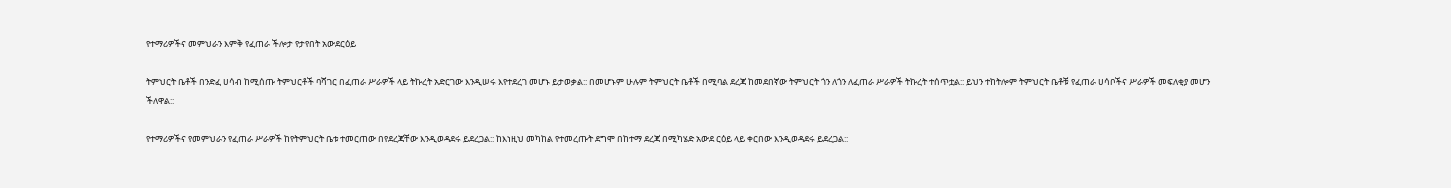የተማሪዎችና መምህራን እምቅ የፈጠራ ችሎታ የታየበት አውደርዕይ

ትምህርት ቤቶች በንድፈ ሀሳብ ከሚሰጡ ትምህርቶች ባሻገር በፈጠራ ሥራዎች ላይ ትኩረት አድርገው እንዲሠሩ እየተደረገ መሆኑ ይታወቃል:: በመሆኑም ሁሉም ትምህርት ቤቶች በሚባል ደረጃ ከመደበኛው ትምህርት ጎን ለጎን ለፈጠራ ሥራዎች ትኩረት ተሰጥቷል:: ይህን ተከትሎም ትምህርት ቤቶቹ የፈጠራ ሀሳቦችና ሥራዎች መፍለቂያ መሆን ችለዋል::

የተማሪዎችና የመምህራን የፈጠራ ሥራዎች ከየትምህርት ቤቱ ተመርጠው በየደረጃቸው እንዲወዳደሩ ይደረጋል:: ከእነዚህ መካከል የተመረጡት ደግሞ በከተማ ደረጃ በሚካሄድ አውደ ርዕይ ላይ ቀርበው እንዲወዳደሩ ይደረጋል::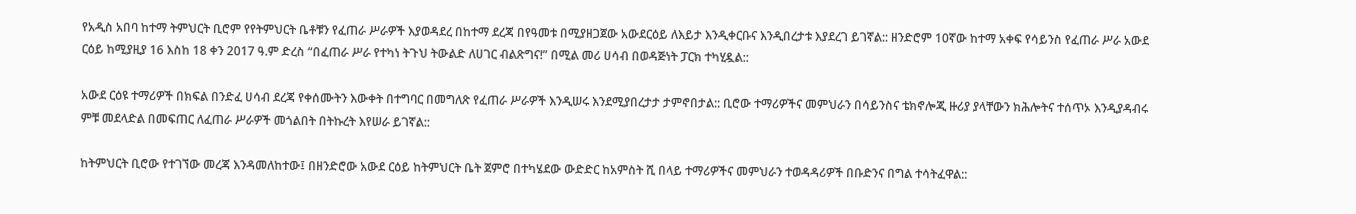የአዲስ አበባ ከተማ ትምህርት ቢሮም የየትምህርት ቤቶቹን የፈጠራ ሥራዎች እያወዳደረ በከተማ ደረጃ በየዓመቱ በሚያዘጋጀው አውደርዕይ ለእይታ እንዲቀርቡና እንዲበረታቱ እያደረገ ይገኛል:: ዘንድሮም 10ኛው ከተማ አቀፍ የሳይንስ የፈጠራ ሥራ አውደ ርዕይ ከሚያዚያ 16 እስከ 18 ቀን 2017 ዓ.ም ድረስ “በፈጠራ ሥራ የተካነ ትጉህ ትውልድ ለሀገር ብልጽግና!” በሚል መሪ ሀሳብ በወዳጅነት ፓርክ ተካሂዷል::

አውደ ርዕዩ ተማሪዎች በክፍል በንድፈ ሀሳብ ደረጃ የቀሰሙትን እውቀት በተግባር በመግለጽ የፈጠራ ሥራዎች እንዲሠሩ እንደሚያበረታታ ታምኖበታል:: ቢሮው ተማሪዎችና መምህራን በሳይንስና ቴክኖሎጂ ዙሪያ ያላቸውን ክሕሎትና ተሰጥኦ እንዲያዳብሩ ምቹ መደላድል በመፍጠር ለፈጠራ ሥራዎች መጎልበት በትኩረት እየሠራ ይገኛል::

ከትምህርት ቢሮው የተገኘው መረጃ እንዳመለከተው፤ በዘንድሮው አውደ ርዕይ ከትምህርት ቤት ጀምሮ በተካሄደው ውድድር ከአምስት ሺ በላይ ተማሪዎችና መምህራን ተወዳዳሪዎች በቡድንና በግል ተሳትፈዋል::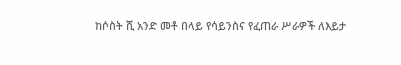ከሶስት ሺ አንድ መቶ በላይ የሳይንስና የፈጠራ ሥራዎች ለእይታ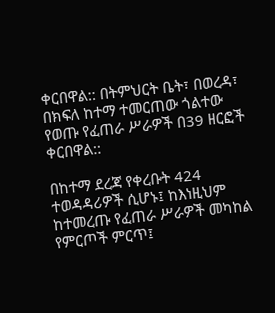ቀርበዋል:: በትምህርት ቤት፣ በወረዳ፣ በክፍለ ከተማ ተመርጠው ጎልተው የወጡ የፈጠራ ሥራዎች በ39 ዘርፎች ቀርበዋል::

በከተማ ደረጃ የቀረቡት 424 ተወዳዳሪዎች ሲሆኑ፤ ከእነዚህም ከተመረጡ የፈጠራ ሥራዎች መካከል የምርጦች ምርጥ፤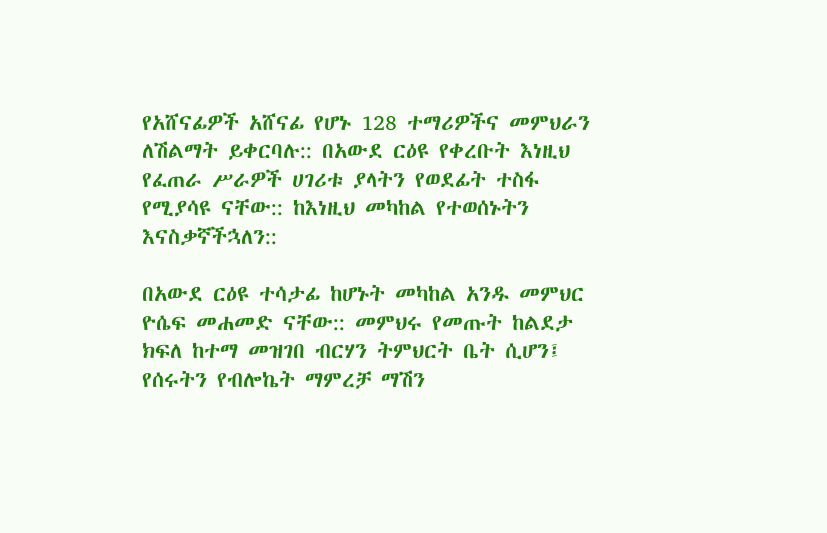የአሸናፊዎች አሸናፊ የሆኑ 128 ተማሪዎችና መምህራን ለሽልማት ይቀርባሉ:: በአውደ ርዕዩ የቀረቡት እነዚህ የፈጠራ ሥራዎች ሀገሪቱ ያላትን የወደፊት ተስፋ የሚያሳዩ ናቸው:: ከእነዚህ መካከል የተወሰኑትን እናስቃኛችኋለን::

በአውደ ርዕዩ ተሳታፊ ከሆኑት መካከል አንዱ መምህር ዮሴፍ መሐመድ ናቸው:: መምህሩ የመጡት ከልደታ ክፍለ ከተማ መዝገበ ብርሃን ትምህርት ቤት ሲሆን፤ የሰሩትን የብሎኬት ማምረቻ ማሽን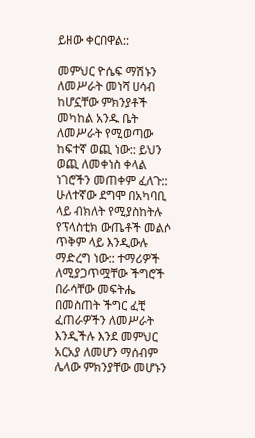ይዘው ቀርበዋል::

መምህር ዮሴፍ ማሽኑን ለመሥራት መነሻ ሀሳብ ከሆኗቸው ምክንያቶች መካከል አንዱ ቤት ለመሥራት የሚወጣው ከፍተኛ ወጪ ነው:: ይህን ወጪ ለመቀነስ ቀላል ነገሮችን መጠቀም ፈለጉ:: ሁለተኛው ደግሞ በአካባቢ ላይ ብክለት የሚያስከትሉ የፕላስቲክ ውጤቶች መልሶ ጥቅም ላይ እንዲውሉ ማድረግ ነው:: ተማሪዎች ለሚያጋጥሟቸው ችግሮች በራሳቸው መፍትሔ በመስጠት ችግር ፈቺ ፈጠራዎችን ለመሥራት እንዲችሉ እንደ መምህር አርአያ ለመሆን ማሰብም ሌላው ምክንያቸው መሆኑን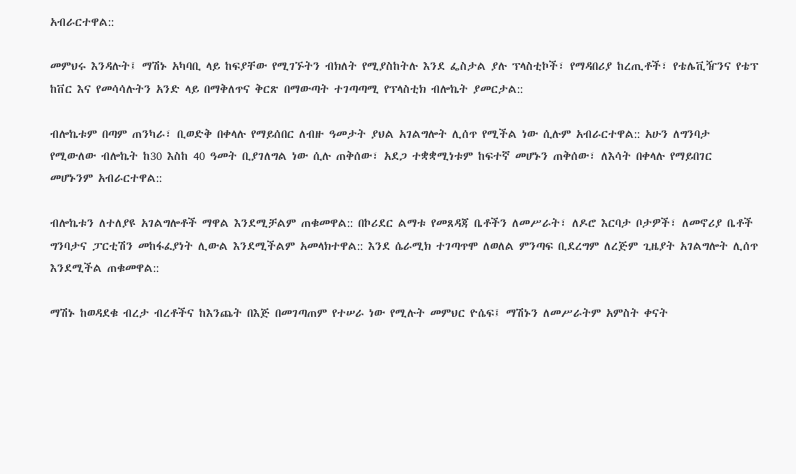አብራርተዋል::

መምህሩ እንዳሉት፤ ማሽኑ አካባቢ ላይ ከፍያቸው የሚገኙትን ብክለት የሚያስከትሉ እንደ ፌስታል ያሉ ፕላስቲኮች፣ የማዳበሪያ ከረጢቶች፣ የቴሌቪዥንና የቴፕ ከቨር እና የመሳሳሉትን አንድ ላይ በማቅለጥና ቅርጽ በማውጣት ተገጣጣሚ የፕላስቲክ ብሎኬት ያመርታል::

ብሎኬቱም በጣም ጠንካራ፣ ቢወድቅ በቀላሉ የማይሰበር ለብዙ ዓመታት ያህል አገልግሎት ሊሰጥ የሚችል ነው ሲሉም አብራርተዋል:: አሁን ለግንባታ የሚውለው ብሎኬት ከ30 እስከ 40 ዓመት ቢያገለግል ነው ሲሉ ጠቅሰው፣ አደጋ ተቋቋሚነቱም ከፍተኛ መሆኑን ጠቅሰው፣ ለእሳት በቀላሉ የማይበገር መሆኑንም አብራርተዋል::

ብሎኬቱን ለተለያዩ አገልግሎቶች ማዋል እንደሚቻልም ጠቁመዋል:: በኮሪደር ልማቱ የመጸዳጃ ቤቶችን ለመሥራት፣ ለዶሮ እርባታ ቦታዎች፣ ለመኖሪያ ቤቶች ግንባታና ፓርቲሽን መከፋፈያነት ሊውል እንደሚችልም አመላክተዋል:: እንደ ሴራሚክ ተገጣጥሞ ለወለል ምንጣፍ ቢደረግም ለረጅም ጊዜያት አገልግሎት ሊሰጥ እንደሚችል ጠቁመዋል::

ማሽኑ ከወዳደቁ ብረታ ብረቶችና ከእንጨት በእጅ በመገጣጠም የተሠራ ነው የሚሉት መምህር ዮሴፍ፤ ማሽኑን ለመሥራትም አምስት ቀናት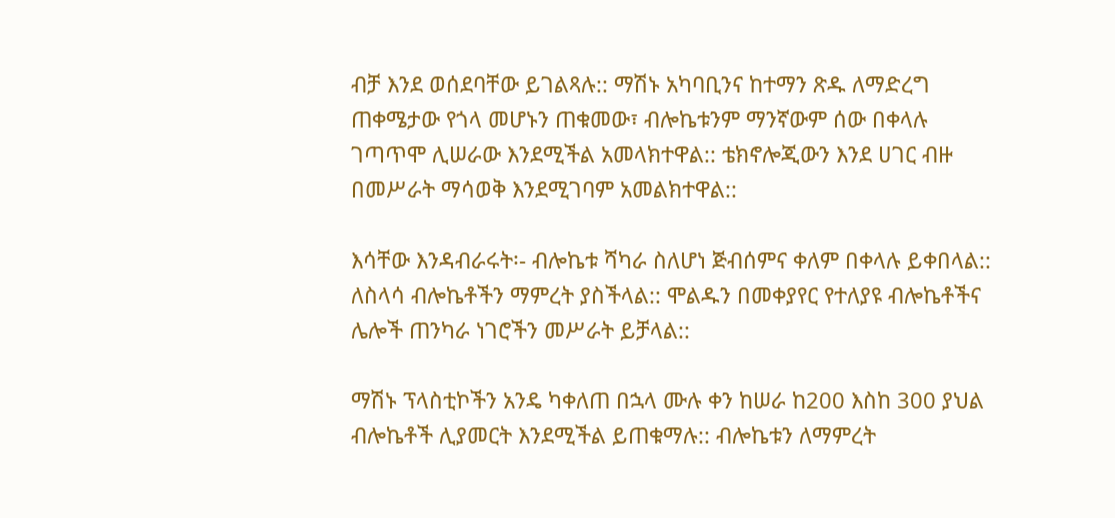ብቻ እንደ ወሰደባቸው ይገልጻሉ:: ማሽኑ አካባቢንና ከተማን ጽዱ ለማድረግ ጠቀሜታው የጎላ መሆኑን ጠቁመው፣ ብሎኬቱንም ማንኛውም ሰው በቀላሉ ገጣጥሞ ሊሠራው እንደሚችል አመላክተዋል:: ቴክኖሎጂውን እንደ ሀገር ብዙ በመሥራት ማሳወቅ እንደሚገባም አመልክተዋል::

እሳቸው እንዳብራሩት፡- ብሎኬቱ ሻካራ ስለሆነ ጅብሰምና ቀለም በቀላሉ ይቀበላል:: ለስላሳ ብሎኬቶችን ማምረት ያስችላል:: ሞልዱን በመቀያየር የተለያዩ ብሎኬቶችና ሌሎች ጠንካራ ነገሮችን መሥራት ይቻላል::

ማሽኑ ፕላስቲኮችን አንዴ ካቀለጠ በኋላ ሙሉ ቀን ከሠራ ከ200 እስከ 300 ያህል ብሎኬቶች ሊያመርት እንደሚችል ይጠቁማሉ:: ብሎኬቱን ለማምረት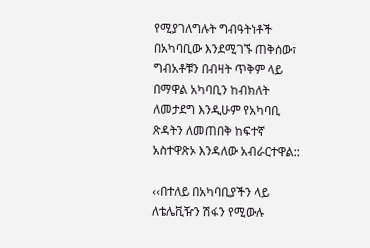የሚያገለግሉት ግብዓትነቶች በአካባቢው እንደሚገኙ ጠቅሰው፣ ግብአቶቹን በብዛት ጥቅም ላይ በማዋል አካባቢን ከብክለት ለመታደግ እንዲሁም የአካባቢ ጽዳትን ለመጠበቅ ከፍተኛ አስተዋጽኦ እንዳለው አብራርተዋል::

‹‹በተለይ በአካባቢያችን ላይ ለቴሌቪዥን ሽፋን የሚውሉ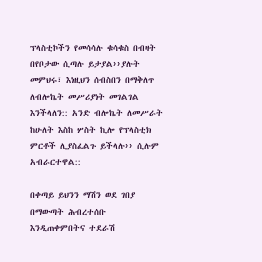ፕላስቲኮችን የመሳሳሉ ቁሳቁስ በብዛት በየቦታው ሲጣሉ ይታያል››ያሉት መምህሩ፣ እነዚህን ሰብስበን በማቅለጥ ለብሎኬት መሥሪያነት መገልገል እንችላለን:: አንድ ብሎኬት ለመሥራት ከሁለት እስከ ሦስት ኪሎ የፕላስቲክ ምርቶች ሊያስፈልጉ ይችላሉ›› ሲሉም አብራርተዋል::

በቀጣይ ይህንን ማሽን ወደ ገበያ በማውጣት ሕብረተሰቡ እንዲጠቀምበትና ተደራሽ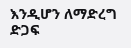እንዲሆን ለማድረግ ድጋፍ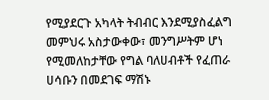የሚያደርጉ አካላት ትብብር እንደሚያስፈልግ መምህሩ አስታውቀው፣ መንግሥትም ሆነ የሚመለከታቸው የግል ባለሀብቶች የፈጠራ ሀሳቡን በመደገፍ ማሽኑ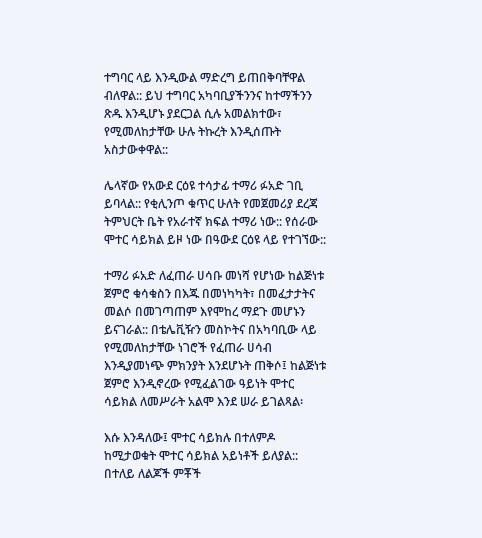ተግባር ላይ እንዲውል ማድረግ ይጠበቅባቸዋል ብለዋል:: ይህ ተግባር አካባቢያችንንና ከተማችንን ጽዱ እንዲሆኑ ያደርጋል ሲሉ አመልክተው፣ የሚመለከታቸው ሁሉ ትኩረት እንዲሰጡት አስታውቀዋል::

ሌላኛው የአውደ ርዕዩ ተሳታፊ ተማሪ ፉአድ ገቢ ይባላል:: የቂሊንጦ ቁጥር ሁለት የመጀመሪያ ደረጃ ትምህርት ቤት የአራተኛ ክፍል ተማሪ ነው:: የሰራው ሞተር ሳይክል ይዞ ነው በዓውደ ርዕዩ ላይ የተገኘው::

ተማሪ ፉአድ ለፈጠራ ሀሳቡ መነሻ የሆነው ከልጅነቱ ጀምሮ ቁሳቁስን በእጁ በመነካካት፣ በመፈታታትና መልሶ በመገጣጠም እየሞከረ ማደጉ መሆኑን ይናገራል:: በቴሌቪዥን መስኮትና በአካባቢው ላይ የሚመለከታቸው ነገሮች የፈጠራ ሀሳብ እንዲያመነጭ ምክንያት እንደሆኑት ጠቅሶ፤ ከልጅነቱ ጀምሮ እንዲኖረው የሚፈልገው ዓይነት ሞተር ሳይክል ለመሥራት አልሞ እንደ ሠራ ይገልጻል፡

እሱ እንዳለው፤ ሞተር ሳይክሉ በተለምዶ ከሚታወቁት ሞተር ሳይክል አይነቶች ይለያል:: በተለይ ለልጆች ምቾች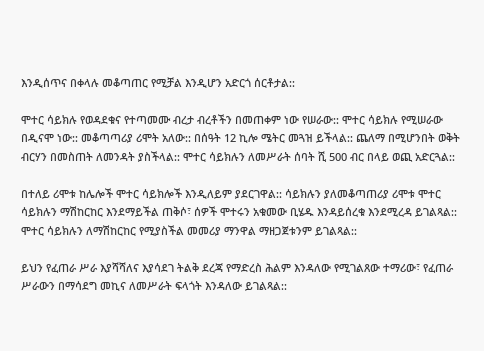እንዲሰጥና በቀላሉ መቆጣጠር የሚቻል እንዲሆን አድርጎ ሰርቶታል::

ሞተር ሳይክሉ የወዳደቁና የተጣመሙ ብረታ ብረቶችን በመጠቀም ነው የሠራው:: ሞተር ሳይክሉ የሚሠራው በዲናሞ ነው:: መቆጣጣሪያ ሪሞት አለው:: በሰዓት 12 ኪሎ ሜትር መጓዝ ይችላል:: ጨለማ በሚሆንበት ወቅት ብርሃን በመስጠት ለመንዳት ያስችላል:: ሞተር ሳይክሉን ለመሥራት ሰባት ሺ 500 ብር በላይ ወጪ አድርጓል::

በተለይ ሪሞቱ ከሌሎች ሞተር ሳይክሎች እንዲለይም ያደርገዋል:: ሳይክሉን ያለመቆጣጠሪያ ሪሞቱ ሞተር ሳይክሉን ማሽከርከር እንደማይችል ጠቅሶ፣ ሰዎች ሞተሩን አቁመው ቢሄዱ እንዳይሰረቁ እንደሚረዳ ይገልጻል:: ሞተር ሳይክሉን ለማሽከርከር የሚያስችል መመሪያ ማንዋል ማዘጋጀቱንም ይገልጻል::

ይህን የፈጠራ ሥራ እያሻሻለና እያሳደገ ትልቅ ደረጃ የማድረስ ሕልም እንዳለው የሚገልጸው ተማሪው፣ የፈጠራ ሥራውን በማሳደግ መኪና ለመሥራት ፍላጎት እንዳለው ይገልጻል::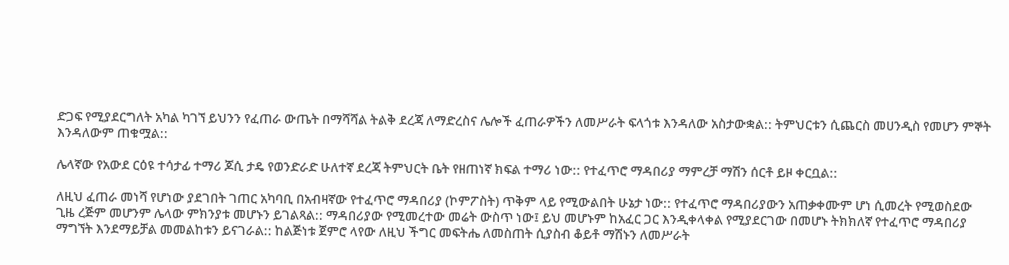ድጋፍ የሚያደርግለት አካል ካገኘ ይህንን የፈጠራ ውጤት በማሻሻል ትልቅ ደረጃ ለማድረስና ሌሎች ፈጠራዎችን ለመሥራት ፍላጎቱ እንዳለው አስታውቋል:: ትምህርቱን ሲጨርስ መሀንዲስ የመሆን ምኞት እንዳለውም ጠቁሟል::

ሌላኛው የአውደ ርዕዩ ተሳታፊ ተማሪ ጆሲ ታዴ የወንድራድ ሁለተኛ ደረጃ ትምህርት ቤት የዘጠነኛ ክፍል ተማሪ ነው:: የተፈጥሮ ማዳበሪያ ማምረቻ ማሽን ሰርቶ ይዞ ቀርቧል::

ለዚህ ፈጠራ መነሻ የሆነው ያደገበት ገጠር አካባቢ በአብዛኛው የተፈጥሮ ማዳበሪያ (ኮምፖስት) ጥቅም ላይ የሚውልበት ሁኔታ ነው:: የተፈጥሮ ማዳበሪያውን አጠቃቀሙም ሆነ ሲመረት የሚወስደው ጊዜ ረጅም መሆንም ሌላው ምክንያቱ መሆኑን ይገልጻል:: ማዳበሪያው የሚመረተው መሬት ውስጥ ነው፤ ይህ መሆኑም ከአፈር ጋር እንዲቀላቀል የሚያደርገው በመሆኑ ትክክለኛ የተፈጥሮ ማዳበሪያ ማግኘት እንደማይቻል መመልከቱን ይናገራል:: ከልጅነቱ ጀምሮ ላየው ለዚህ ችግር መፍትሔ ለመስጠት ሲያስብ ቆይቶ ማሽኑን ለመሥራት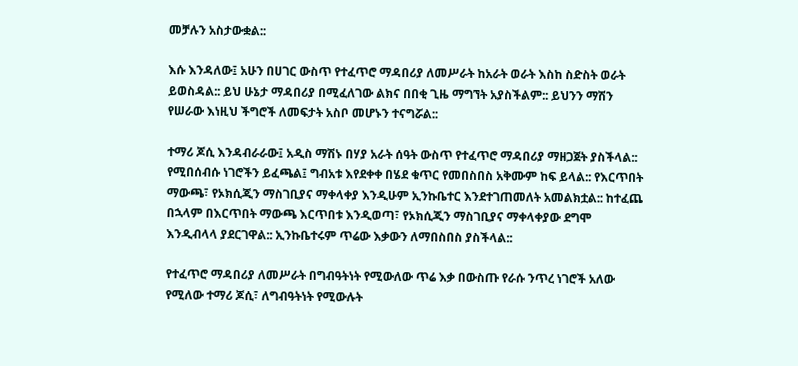መቻሉን አስታውቋል::

እሱ እንዳለው፤ አሁን በሀገር ውስጥ የተፈጥሮ ማዳበሪያ ለመሥራት ከአራት ወራት እስከ ስድስት ወራት ይወስዳል:: ይህ ሁኔታ ማዳበሪያ በሚፈለገው ልክና በበቂ ጊዜ ማግኘት አያስችልም:: ይህንን ማሽን የሠራው እነዚህ ችግሮች ለመፍታት አስቦ መሆኑን ተናግሯል::

ተማሪ ጆሲ እንዳብራራው፤ አዲስ ማሽኑ በሃያ አራት ሰዓት ውስጥ የተፈጥሮ ማዳበሪያ ማዘጋጀት ያስችላል:: የሚበሰብሱ ነገሮችን ይፈጫል፤ ግብአቱ እየደቀቀ በሄደ ቁጥር የመበስበስ አቅሙም ከፍ ይላል:: የእርጥበት ማውጫ፣ የኦክሲጂን ማስገቢያና ማቀላቀያ እንዲሁም ኢንኩቤተር እንደተገጠመለት አመልክቷል:: ከተፈጨ በኋላም በእርጥበት ማውጫ እርጥበቱ እንዲወጣ፣ የኦክሲጂን ማስገቢያና ማቀላቀያው ደግሞ እንዲብላላ ያደርገዋል:: ኢንኩቤተሩም ጥሬው እቃውን ለማበስበስ ያስችላል::

የተፈጥሮ ማዳበሪያ ለመሥራት በግብዓትነት የሚውለው ጥሬ እቃ በውስጡ የራሱ ንጥረ ነገሮች አለው የሚለው ተማሪ ጆሲ፣ ለግብዓትነት የሚውሉት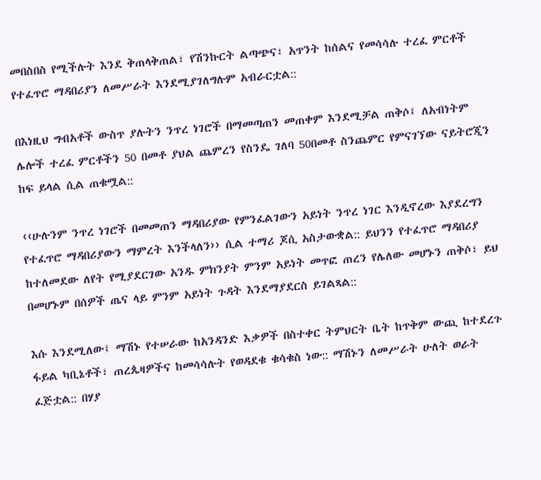መበስበስ የሚችሉት እንደ ቅጠላቅጠል፣ የሽንኩርት ልጣጭና፣ አጥንት ከሰልና የመሳሳሉ ተረፈ ምርቶች የተፈጥሮ ማዳበሪያን ለመሥራት እንደሚያገለግሉም አብራርቷል::

በእነዚህ ግብአቶች ውስጥ ያሉትን ንጥረ ነገሮች በማመጣጠን መጠቀም እንደሚቻል ጠቅሶ፤ ለአብነትም ሌሎች ተረፈ ምርቶችን 50 በመቶ ያህል ጨምረን የስንዴ ገለባ 50በመቶ ስንጨምር የምናገኘው ናይትሮጂን ከፍ ይላል ሲል ጠቁሟል::

‹‹ሁሉንም ንጥረ ነገሮች በመመጠን ማዳበሪያው የምንፈልገውን አይነት ንጥረ ነገር እንዲኖረው እያደረግን የተፈጥሮ ማዳበሪያውን ማምረት እንችላለን›› ሲል ተማሪ ጆሲ አስታውቋል:: ይህንን የተፈጥሮ ማዳበሪያ ከተለመደው ለየት የሚያደርገው አንዱ ምክንያት ምንም አይነት መጥፎ ጠረን የሌለው መሆኑን ጠቅሶ፣ ይህ በመሆኑም በሰዎች ጤና ላይ ምንም አይነት ጉዳት እንደማያደርስ ይገልጻል::

እሱ እንደሚለው፤ ማሽኑ የተሠራው ከአንዳንድ እቃዎች በስተቀር ትምህርት ቤት ከጥቅም ውጪ ከተደረጉ ፋይል ካቢኔቶች፣ ጠረጴዛዎችና ከመሳሳሉት የወዳደቁ ቁሳቁስ ነው:: ማሽኑን ለመሥራት ሁለት ወራት ፈጅቷል:: በሃያ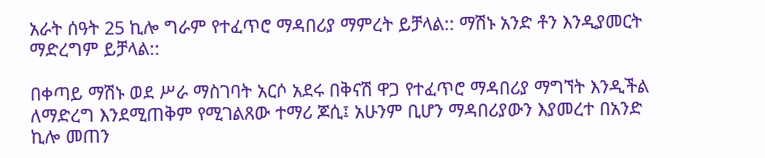አራት ሰዓት 25 ኪሎ ግራም የተፈጥሮ ማዳበሪያ ማምረት ይቻላል:: ማሽኑ አንድ ቶን እንዲያመርት ማድረግም ይቻላል::

በቀጣይ ማሽኑ ወደ ሥራ ማስገባት አርሶ አደሩ በቅናሽ ዋጋ የተፈጥሮ ማዳበሪያ ማግኘት እንዲችል ለማድረግ እንደሚጠቅም የሚገልጸው ተማሪ ጆሲ፤ አሁንም ቢሆን ማዳበሪያውን እያመረተ በአንድ ኪሎ መጠን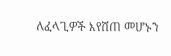ለፈላጊዎች እየሸጠ መሆኑን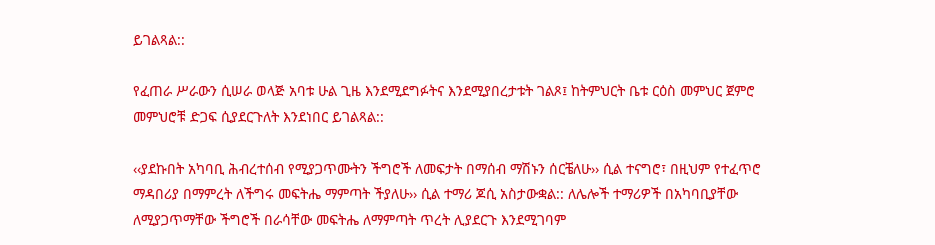ይገልጻል::

የፈጠራ ሥራውን ሲሠራ ወላጅ አባቱ ሁል ጊዜ እንደሚደግፉትና እንደሚያበረታቱት ገልጾ፤ ከትምህርት ቤቱ ርዕስ መምህር ጀምሮ መምህሮቹ ድጋፍ ሲያደርጉለት እንደነበር ይገልጻል::

‹‹ያደኩበት አካባቢ ሕብረተሰብ የሚያጋጥሙትን ችግሮች ለመፍታት በማሰብ ማሽኑን ሰርቼለሁ›› ሲል ተናግሮ፣ በዚህም የተፈጥሮ ማዳበሪያ በማምረት ለችግሩ መፍትሔ ማምጣት ችያለሁ›› ሲል ተማሪ ጆሲ አስታውቋል:: ለሌሎች ተማሪዎች በአካባቢያቸው ለሚያጋጥማቸው ችግሮች በራሳቸው መፍትሔ ለማምጣት ጥረት ሊያደርጉ እንደሚገባም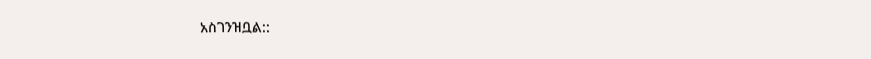አስገንዝቧል::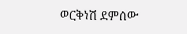ወርቅነሽ ደምሰው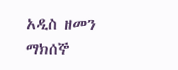አዲስ ዘመን ማክሰኞ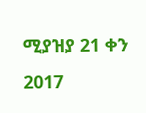ሚያዝያ 21 ቀን 2017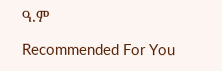ዓ.ም

Recommended For You